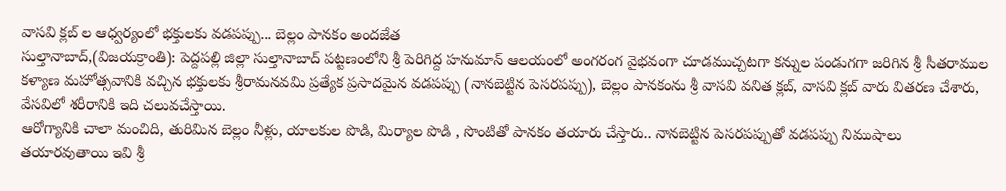వాసవి క్లబ్ ల ఆధ్వర్యంలో భక్తులకు వడపప్పు... బెల్లం పానకం అందజేత
సుల్తానాబాద్,(విజయక్రాంతి): పెద్దపల్లి జిల్లా సుల్తానాబాద్ పట్టణంలోని శ్రీ పెరిగిద్ద హనుమాన్ ఆలయంలో అంగరంగ వైభవంగా చూడముచ్చటగా కన్నుల పండుగగా జరిగిన శ్రీ సీతరాముల కళ్యాణ మహోత్సవానికి వచ్చిన భక్తులకు శ్రీరామనవమి ప్రత్యేక ప్రసాదమైన వడపప్పు (నానబెట్టిన పెసరపప్పు), బెల్లం పానకంను శ్రీ వాసవి వనిత క్లబ్, వాసవి క్లబ్ వారు వితరణ చేశారు, వేసవిలో శరీరానికి ఇది చలువచేస్తాయి.
ఆరోగ్యానికి చాలా మంచిది, తురిమిన బెల్లం నీళ్లు, యాలకుల పొడి, మిర్యాల పొడి , సొంటితో పానకం తయారు చేస్తారు.. నానబెట్టిన పెసరపప్పుతో వడపప్పు నిముషాలు తయారవుతాయి ఇవి శ్రీ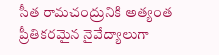సీత రామచంద్రునికి అత్యంత ప్రీతికరమైన నైవేద్యాలుగా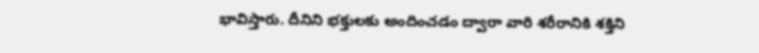భావిస్తారు. దీనిని భక్తులకు అందించడం ద్వారా వారి శరీరానికి శక్తిని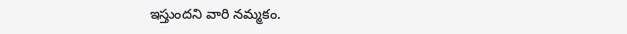ఇస్తుందని వారి నమ్మకం.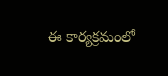ఈ కార్యక్రమంలో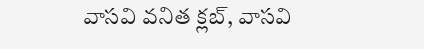వాసవి వనిత క్లబ్, వాసవి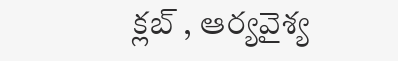క్లబ్ , ఆర్యవైశ్య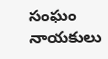సంఘం నాయకులు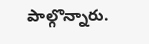పాల్గొన్నారు.